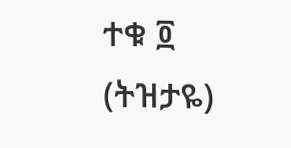ተቁ ፬ (ትዝታዬ)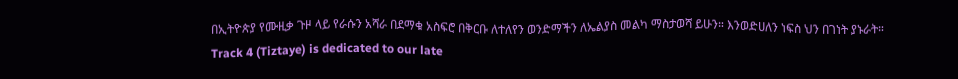በኢትዮጵያ የሙዚቃ ጉዞ ላይ የራሱን አሻራ በደማቁ አስፍሮ በቅርቡ ለተለየን ወንድማችን ለኤልያስ መልካ ማስታወሻ ይሁን። እንወድሀለን ነፍስ ህን በገነት ያኑራት።
Track 4 (Tiztaye) is dedicated to our late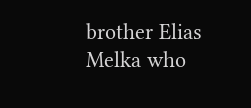brother Elias Melka who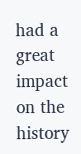had a great impact on the history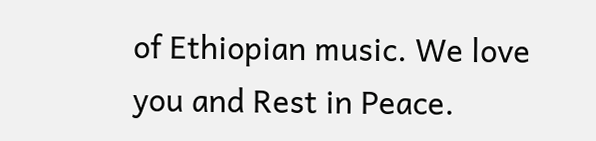of Ethiopian music. We love you and Rest in Peace.